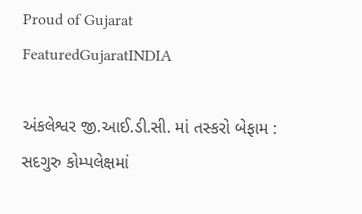Proud of Gujarat
FeaturedGujaratINDIA

અંકલેશ્વર જી.આઈ.ડી.સી. માં તસ્કરો બેફામ : સદગુરુ કોમ્પલેક્ષમાં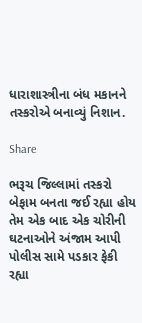ધારાશાસ્ત્રીના બંધ મકાનને તસ્કરોએ બનાવ્યું નિશાન.

Share

ભરૂચ જિલ્લામાં તસ્કરો બેફામ બનતા જઈ રહ્યા હોય તેમ એક બાદ એક ચોરીની ઘટનાઓને અંજામ આપી પોલીસ સામે પડકાર ફેકી રહ્યા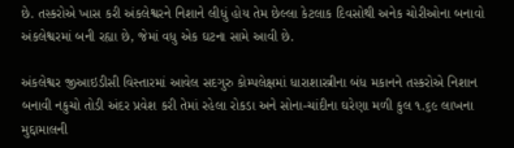છે. તસ્કરોએ ખાસ કરી અંકલેશ્વરને નિશાને લીધું હોય તેમ છેલ્લા કેટલાક દિવસોથી અનેક ચોરીઓના બનાવો અંકલેશ્વરમાં બની રહ્યા છે, જેમાં વધુ એક ઘટના સામે આવી છે.

અંકલેશ્વર જીઆઇડીસી વિસ્તારમાં આવેલ સદગુરુ કોમ્પલેક્ષમાં ધારાશાસ્ત્રીના બંધ મકાનને તસ્કરોએ નિશાન બનાવી નકુચો તોડી અંદર પ્રવેશ કરી તેમાં રહેલા રોકડા અને સોના-ચાંદીના ઘરેણા મળી કુલ ૧.૬૯ લાખના મુદ્દામાલની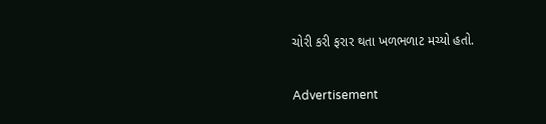ચોરી કરી ફરાર થતા ખળભળાટ મચ્યો હતો.

Advertisement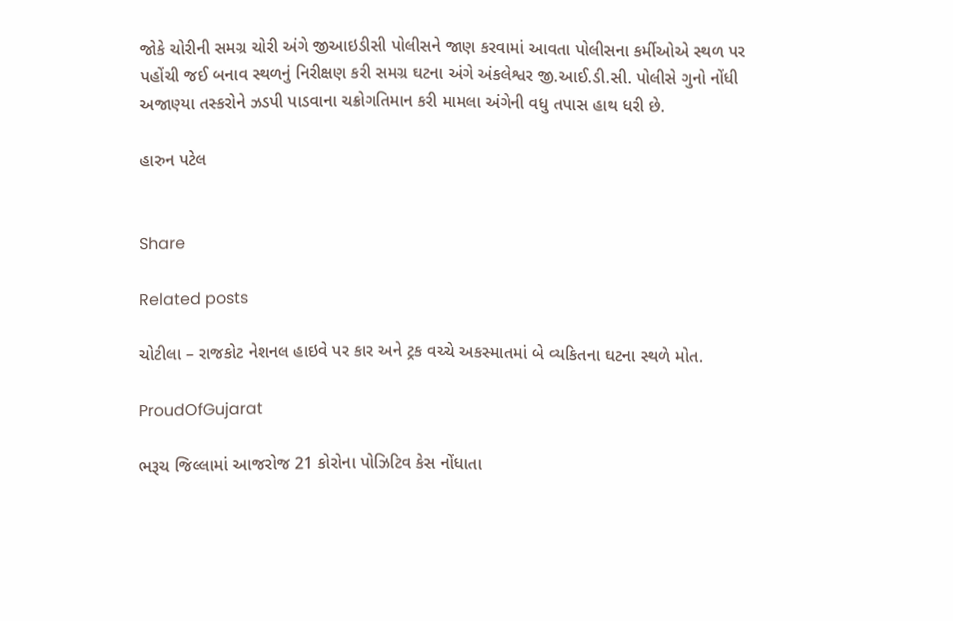જોકે ચોરીની સમગ્ર ચોરી અંગે જીઆઇડીસી પોલીસને જાણ કરવામાં આવતા પોલીસના કર્મીઓએ સ્થળ પર પહોંચી જઈ બનાવ સ્થળનું નિરીક્ષણ કરી સમગ્ર ઘટના અંગે અંકલેશ્વર જી.આઈ.ડી.સી. પોલીસે ગુનો નોંધી અજાણ્યા તસ્કરોને ઝડપી પાડવાના ચક્રોગતિમાન કરી મામલા અંગેની વધુ તપાસ હાથ ધરી છે.

હારુન પટેલ


Share

Related posts

ચોટીલા – રાજકોટ નેશનલ હાઇવે પર કાર અને ટ્રક વચ્ચે અકસ્માતમાં બે વ્યકિતના ઘટના સ્થળે મોત.

ProudOfGujarat

ભરૂચ જિલ્લામાં આજરોજ 21 કોરોના પોઝિટિવ કેસ નોંધાતા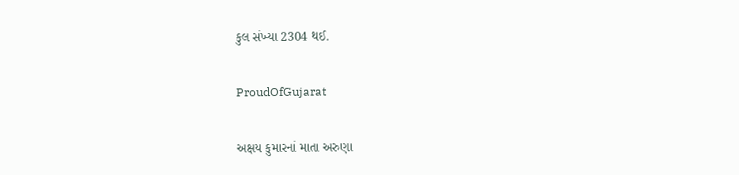કુલ સંખ્યા 2304 થઈ.

ProudOfGujarat

અક્ષય કુમારનાં માતા અરુણા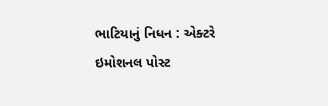ભાટિયાનું નિધન : એક્ટરે ઇમોશનલ પોસ્ટ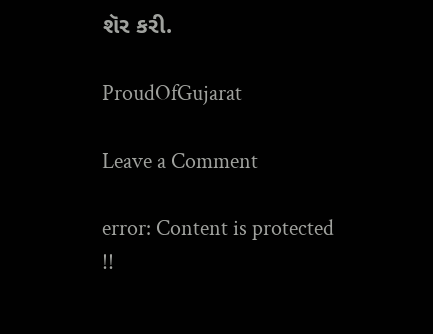શૅર કરી.

ProudOfGujarat

Leave a Comment

error: Content is protected !!